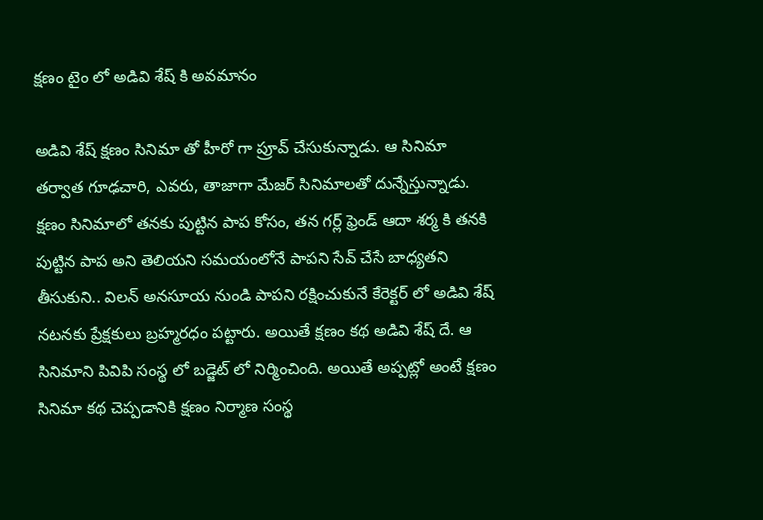క్షణం టైం లో అడివి శేష్ కి అవమానం

అడివి శేష్ క్షణం సినిమా తో హీరో గా ప్రూవ్ చేసుకున్నాడు. ఆ సినిమా తర్వాత గూఢచారి, ఎవరు, తాజాగా మేజర్ సినిమాలతో దున్నేస్తున్నాడు. క్షణం సినిమాలో తనకు పుట్టిన పాప కోసం, తన గర్ల్ ఫ్రెండ్ ఆదా శర్మ కి తనకి పుట్టిన పాప అని తెలియని సమయంలోనే పాపని సేవ్ చేసే బాధ్యతని తీసుకుని.. విలన్ అనసూయ నుండి పాపని రక్షించుకునే కేరెక్టర్ లో అడివి శేష్ నటనకు ప్రేక్షకులు బ్రహ్మరధం పట్టారు. అయితే క్షణం కథ అడివి శేష్ దే. ఆ సినిమాని పివిపి సంస్థ లో బడ్జెట్ లో నిర్మించింది. అయితే అప్పట్లో అంటే క్షణం సినిమా కథ చెప్పడానికి క్షణం నిర్మాణ సంస్థ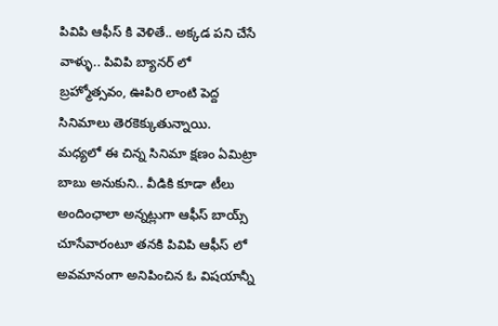పివిపి ఆఫీస్ కి వెళితే.. అక్కడ పని చేసే వాళ్ళు.. పివిపి బ్యానర్ లో బ్రహ్మోత్సవం, ఊపిరి లాంటి పెద్ద సినిమాలు తెరకెక్కుతున్నాయి.
మధ్యలో ఈ చిన్న సినిమా క్షణం ఏమిట్రా బాబు అనుకుని.. వీడికి కూడా టీలు అందింఛాలా అన్నట్లుగా ఆఫీస్ బాయ్స్ చూసేవారంటూ తనకి పివిపి ఆఫీస్ లో అవమానంగా అనిపించిన ఓ విషయాన్నీ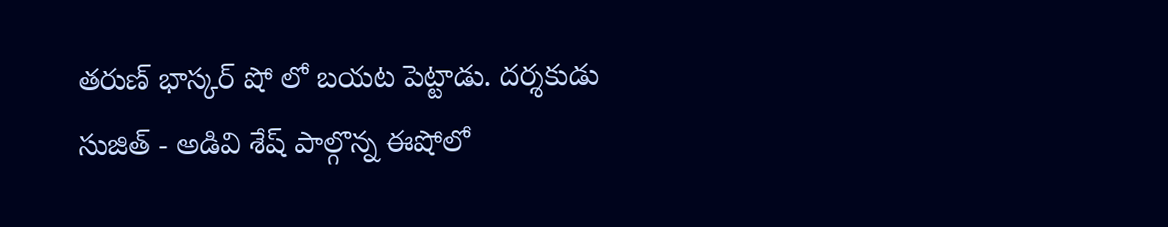తరుణ్ భాస్కర్ షో లో బయట పెట్టాడు. దర్శకుడు సుజిత్ - అడివి శేష్ పాల్గొన్న ఈషోలో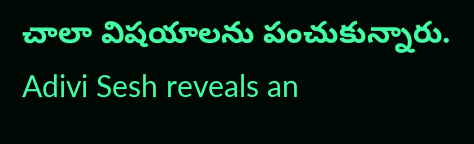చాలా విషయాలను పంచుకున్నారు.
Adivi Sesh reveals an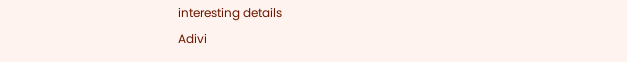interesting details
Adivi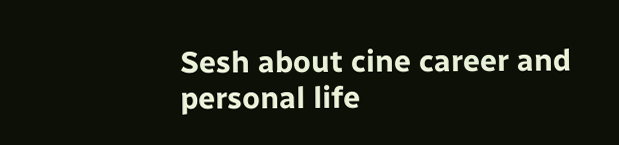Sesh about cine career and personal life